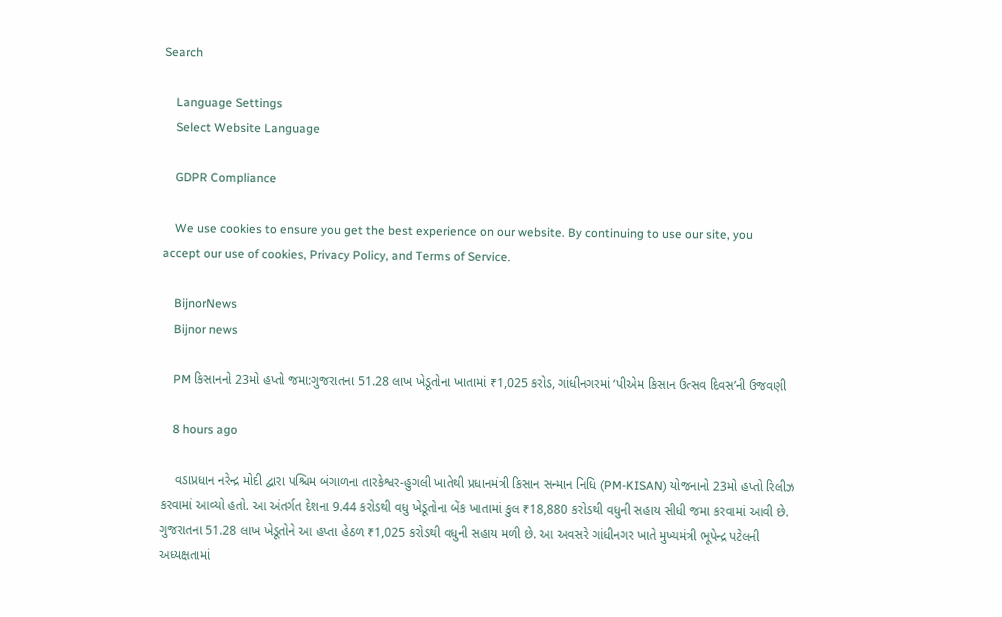Search

    Language Settings
    Select Website Language

    GDPR Compliance

    We use cookies to ensure you get the best experience on our website. By continuing to use our site, you accept our use of cookies, Privacy Policy, and Terms of Service.

    BijnorNews
    Bijnor news

    PM કિસાનનો 23મો હપ્તો જમા:ગુજરાતના 51.28 લાખ ખેડૂતોના ખાતામાં ₹1,025 કરોડ, ગાંધીનગરમાં ‘પીએમ કિસાન ઉત્સવ દિવસ’ની ઉજવણી

    8 hours ago

    વડાપ્રધાન નરેન્દ્ર મોદી દ્વારા પશ્ચિમ બંગાળના તારકેશ્વર-હુગલી ખાતેથી પ્રધાનમંત્રી કિસાન સન્માન નિધિ (PM-KISAN) યોજનાનો 23મો હપ્તો રિલીઝ કરવામાં આવ્યો હતો. આ અંતર્ગત દેશના 9.44 કરોડથી વધુ ખેડૂતોના બેંક ખાતામાં કુલ ₹18,880 કરોડથી વધુની સહાય સીધી જમા કરવામાં આવી છે. ગુજરાતના 51.28 લાખ ખેડૂતોને આ હપ્તા હેઠળ ₹1,025 કરોડથી વધુની સહાય મળી છે. આ અવસરે ગાંધીનગર ખાતે મુખ્યમંત્રી ભૂપેન્દ્ર પટેલની અધ્યક્ષતામાં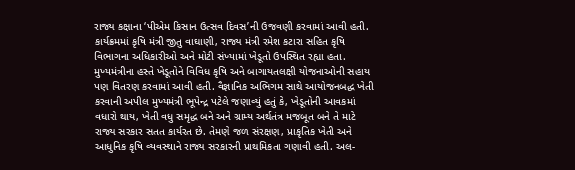રાજ્ય કક્ષાના ‘પીએમ કિસાન ઉત્સવ દિવસ’ની ઉજવણી કરવામાં આવી હતી. કાર્યક્રમમાં કૃષિ મંત્રી જીતુ વાઘાણી, રાજ્ય મંત્રી રમેશ કટારા સહિત કૃષિ વિભાગના અધિકારીઓ અને મોટી સંખ્યામાં ખેડૂતો ઉપસ્થિત રહ્યા હતા. મુખ્યમંત્રીના હસ્તે ખેડૂતોને વિવિધ કૃષિ અને બાગાયતલક્ષી યોજનાઓની સહાય પણ વિતરણ કરવામાં આવી હતી. વૈજ્ઞાનિક અભિગમ સાથે આયોજનબદ્ધ ખેતી કરવાની અપીલ મુખ્યમંત્રી ભૂપેન્દ્ર પટેલે જણાવ્યું હતું કે, ખેડૂતોની આવકમાં વધારો થાય, ખેતી વધુ સમૃદ્ધ બને અને ગ્રામ્ય અર્થતંત્ર મજબૂત બને તે માટે રાજ્ય સરકાર સતત કાર્યરત છે. તેમણે જળ સંરક્ષણ, પ્રાકૃતિક ખેતી અને આધુનિક કૃષિ વ્યવસ્થાને રાજ્ય સરકારની પ્રાથમિકતા ગણાવી હતી. અલ-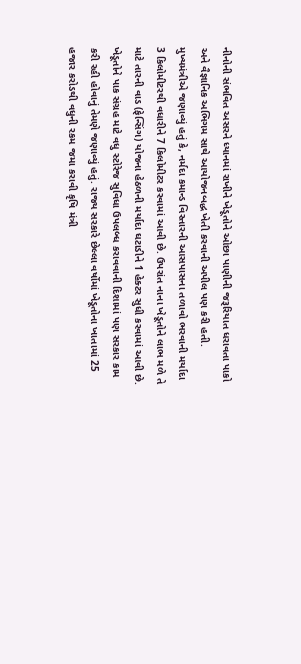નીનોની સંભવિત અસરને ધ્યાનમાં રાખીને ખેડૂતોને ઓછા પાણીની જરૂરિયાત ધરાવતા પાકો અને વૈજ્ઞાનિક અભિગમ સાથે આયોજનબદ્ધ ખેતી કરવાની અપીલ પણ કરી હતી. મુખ્યમંત્રીએ જણાવ્યું હતું કે, નર્મદા કમાન્ડ વિસ્તારની આસપાસના તળાવો ભરવાની મર્યાદા 3 કિલોમીટરથી વધારીને 7 કિલોમીટર કરવામાં આવી છે. ઉપરાંત નાના ખેડૂતોને લાભ મળે તે માટે તારની વાડ (ફેન્સિંગ) યોજના હેઠળની મર્યાદા ઘટાડીને 1 હેક્ટર સુધી કરવામાં આવી છે. ખેડૂતોને પાક સંગ્રહ માટે વધુ સ્ટોરેજ સુવિધા ઉપલબ્ધ કરાવવાની દિશામાં પણ સરકાર કામ કરી રહી હોવાનું તેમણે જણાવ્યું હતું. રાજ્ય સરકારે છેલ્લા વર્ષોમાં ખેડૂતોના ખાતામાં 25 હજાર કરોડથી વધુની રકમ જમા કરાવી કૃષિ મંત્રી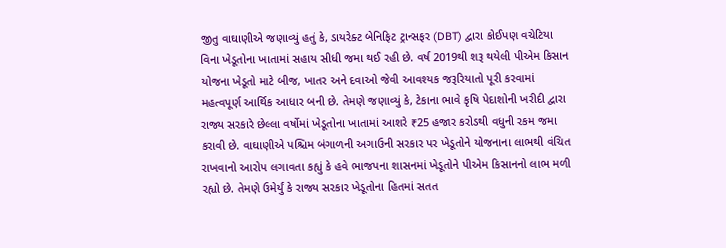જીતુ વાઘાણીએ જણાવ્યું હતું કે, ડાયરેક્ટ બેનિફિટ ટ્રાન્સફર (DBT) દ્વારા કોઈપણ વચેટિયા વિના ખેડૂતોના ખાતામાં સહાય સીધી જમા થઈ રહી છે. વર્ષ 2019થી શરૂ થયેલી પીએમ કિસાન યોજના ખેડૂતો માટે બીજ, ખાતર અને દવાઓ જેવી આવશ્યક જરૂરિયાતો પૂરી કરવામાં મહત્વપૂર્ણ આર્થિક આધાર બની છે. તેમણે જણાવ્યું કે, ટેકાના ભાવે કૃષિ પેદાશોની ખરીદી દ્વારા રાજ્ય સરકારે છેલ્લા વર્ષોમાં ખેડૂતોના ખાતામાં આશરે ₹25 હજાર કરોડથી વધુની રકમ જમા કરાવી છે. વાઘાણીએ પશ્ચિમ બંગાળની અગાઉની સરકાર પર ખેડૂતોને યોજનાના લાભથી વંચિત રાખવાનો આરોપ લગાવતા કહ્યું કે હવે ભાજપના શાસનમાં ખેડૂતોને પીએમ કિસાનનો લાભ મળી રહ્યો છે. તેમણે ઉમેર્યું કે રાજ્ય સરકાર ખેડૂતોના હિતમાં સતત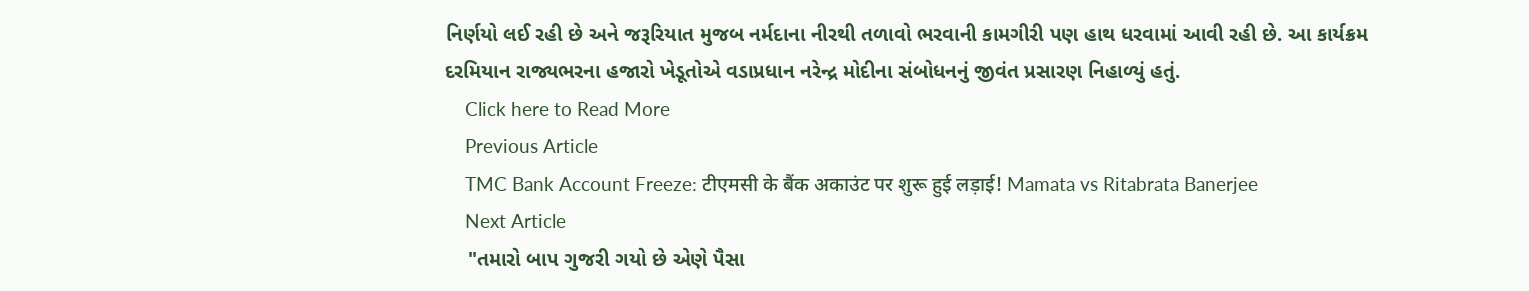નિર્ણયો લઈ રહી છે અને જરૂરિયાત મુજબ નર્મદાના નીરથી તળાવો ભરવાની કામગીરી પણ હાથ ધરવામાં આવી રહી છે. આ કાર્યક્રમ દરમિયાન રાજ્યભરના હજારો ખેડૂતોએ વડાપ્રધાન નરેન્દ્ર મોદીના સંબોધનનું જીવંત પ્રસારણ નિહાળ્યું હતું.
    Click here to Read More
    Previous Article
    TMC Bank Account Freeze: टीएमसी के बैंक अकाउंट पर शुरू हुई लड़ाई! Mamata vs Ritabrata Banerjee
    Next Article
    "તમારો બાપ ગુજરી ગયો છે એણે પૈસા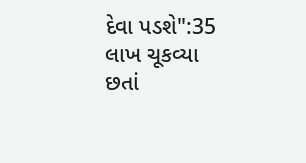દેવા પડશે":35 લાખ ચૂકવ્યા છતાં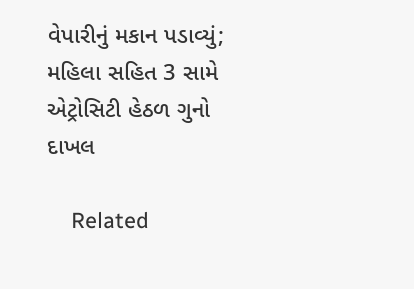વેપારીનું મકાન પડાવ્યું; મહિલા સહિત 3 સામે એટ્રોસિટી હેઠળ ગુનો દાખલ

    Related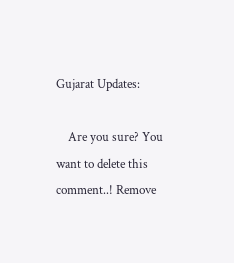Gujarat Updates:

    Are you sure? You want to delete this comment..! Remove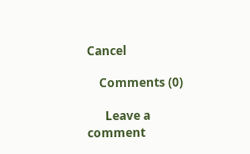Cancel

    Comments (0)

      Leave a comment